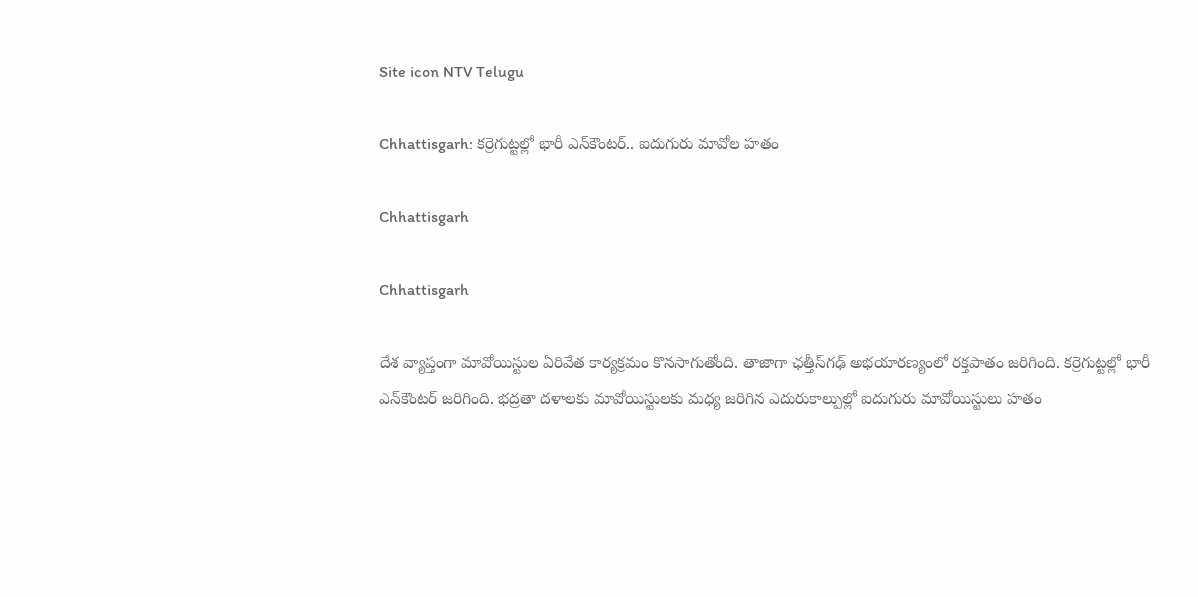Site icon NTV Telugu

Chhattisgarh: కర్రెగుట్టల్లో భారీ ఎన్‌కౌంటర్‌.. ఐదుగురు మావోల హతం

Chhattisgarh

Chhattisgarh

దేశ వ్యాప్తంగా మావోయిస్టుల ఏరివేత కార్యక్రమం కొనసాగుతోంది. తాజాగా ఛత్తీస్‌గఢ్ అభయారణ్యంలో రక్తపాతం జరిగింది. కర్రెగుట్టల్లో భారీ ఎన్‌కౌంటర్‌ జరిగింది. భద్రతా దళాలకు మావోయిస్టులకు మధ్య జరిగిన ఎదురుకాల్పుల్లో ఐదుగురు మావోయిస్టులు హతం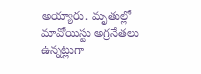అయ్యారు. మృతుల్లో మావోయిస్టు అగ్రనేతలు ఉన్నట్లుగా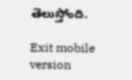తెలుస్తోంది.

Exit mobile version